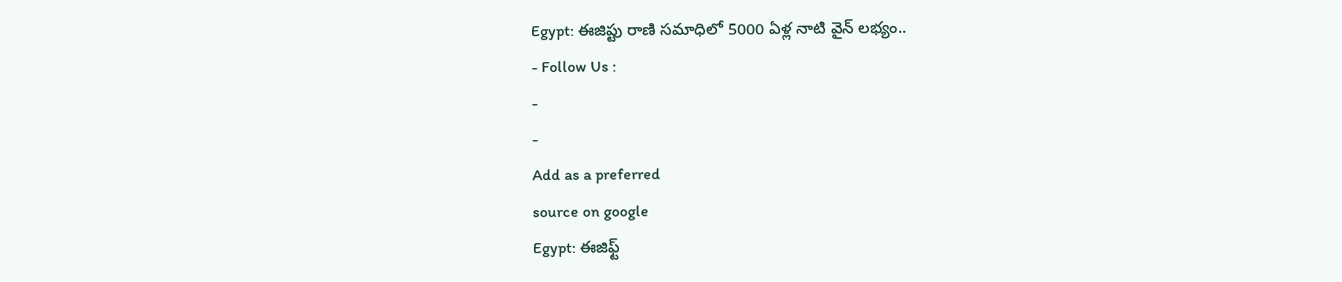Egypt: ఈజిప్టు రాణి సమాధిలో 5000 ఏళ్ల నాటి వైన్ లభ్యం..
- Follow Us :
-
-
Add as a preferred
source on google
Egypt: ఈజిఫ్ట్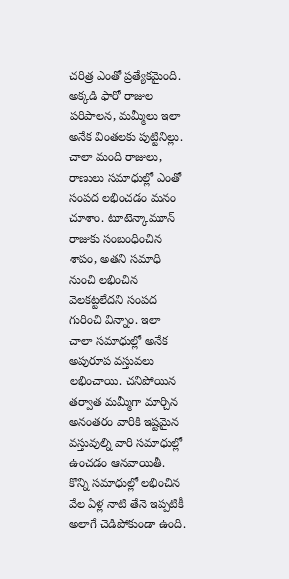చరిత్ర ఎంతో ప్రత్యేకమైంది. అక్కడి ఫారో రాజుల పరిపాలన, మమ్మీలు ఇలా అనేక వింతలకు పుట్టినిల్లు. చాలా మంది రాజులు, రాణులు సమాధుల్లో ఎంతో సంపద లభించడం మనం చూశాం. టూటెన్కామూన్ రాజుకు సంబంధించిన శాపం, అతని సమాధి నుంచి లభించిన వెలకట్టలేదని సంపద గురించి విన్నాం. ఇలా చాలా సమాధుల్లో అనేక అపురూప వస్తువలు లభించాయి. చనిపోయిన తర్వాత మమ్మీగా మార్చిన అనంతరం వారికి ఇష్టమైన వస్తువుల్ని వారి సమాధుల్లో ఉంచడం ఆనవాయితీ. కొన్ని సమాధుల్లో లభించిన వేల ఏళ్ల నాటి తేనె ఇప్పటికీ అలాగే చెడిపోకుండా ఉంది.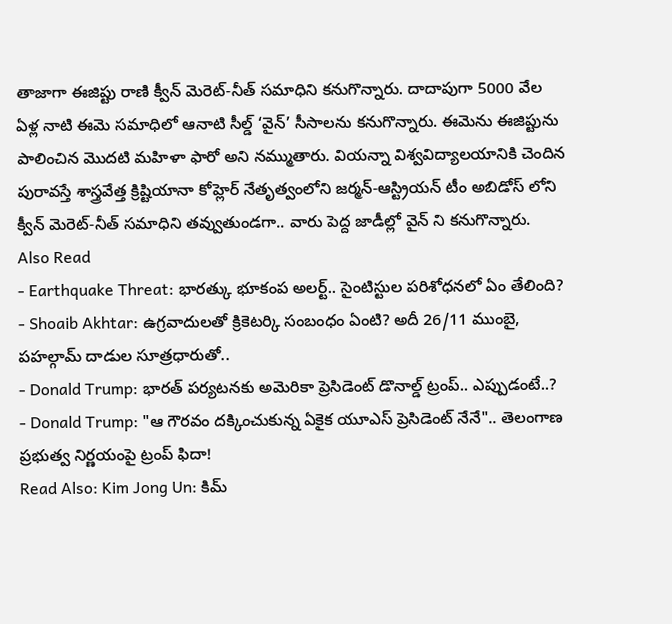తాజాగా ఈజిప్టు రాణి క్వీన్ మెరెట్-నీత్ సమాధిని కనుగొన్నారు. దాదాపుగా 5000 వేల ఏళ్ల నాటి ఈమె సమాధిలో ఆనాటి సీల్డ్ ‘వైన్’ సీసాలను కనుగొన్నారు. ఈమెను ఈజిప్టును పాలించిన మొదటి మహిళా ఫారో అని నమ్ముతారు. వియన్నా విశ్వవిద్యాలయానికి చెందిన పురావస్తే శాస్త్రవేత్త క్రిష్టియానా కోహ్లెర్ నేతృత్వంలోని జర్మన్-ఆస్ట్రియన్ టీం అబిడోస్ లోని క్వీన్ మెరెట్-నీత్ సమాధిని తవ్వుతుండగా.. వారు పెద్ద జాడీల్లో వైన్ ని కనుగొన్నారు.
Also Read
- Earthquake Threat: భారత్కు భూకంప అలర్ట్.. సైంటిస్టుల పరిశోధనలో ఏం తేలింది?
- Shoaib Akhtar: ఉగ్రవాదులతో క్రికెటర్కి సంబంధం ఏంటి? అదీ 26/11 ముంబై, పహల్గామ్ దాడుల సూత్రధారుతో..
- Donald Trump: భారత్ పర్యటనకు అమెరికా ప్రెసిడెంట్ డొనాల్డ్ ట్రంప్.. ఎప్పుడంటే..?
- Donald Trump: "ఆ గౌరవం దక్కించుకున్న ఏకైక యూఎస్ ప్రెసిడెంట్ నేనే".. తెలంగాణ ప్రభుత్వ నిర్ణయంపై ట్రంప్ ఫిదా!
Read Also: Kim Jong Un: కిమ్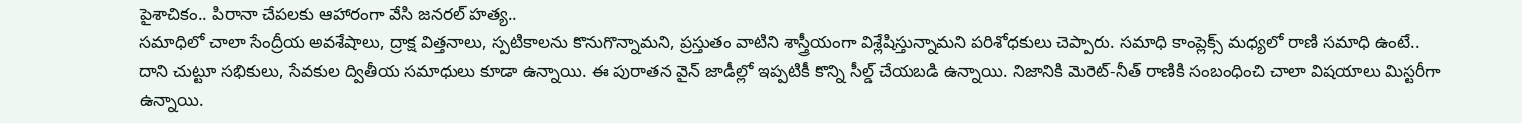పైశాచికం.. పిరానా చేపలకు ఆహారంగా వేసి జనరల్ హత్య..
సమాధిలో చాలా సేంద్రీయ అవశేషాలు, ద్రాక్ష విత్తనాలు, స్పటికాలను కొనుగొన్నామని, ప్రస్తుతం వాటిని శాస్త్రీయంగా విశ్లేషిస్తున్నామని పరిశోధకులు చెప్పారు. సమాధి కాంప్లెక్స్ మధ్యలో రాణి సమాధి ఉంటే.. దాని చుట్టూ సభికులు, సేవకుల ద్వితీయ సమాధులు కూడా ఉన్నాయి. ఈ పురాతన వైన్ జాడీల్లో ఇప్పటికీ కొన్ని సీల్డ్ చేయబడి ఉన్నాయి. నిజానికి మెరెట్-నీత్ రాణికి సంబంధించి చాలా విషయాలు మిస్టరీగా ఉన్నాయి.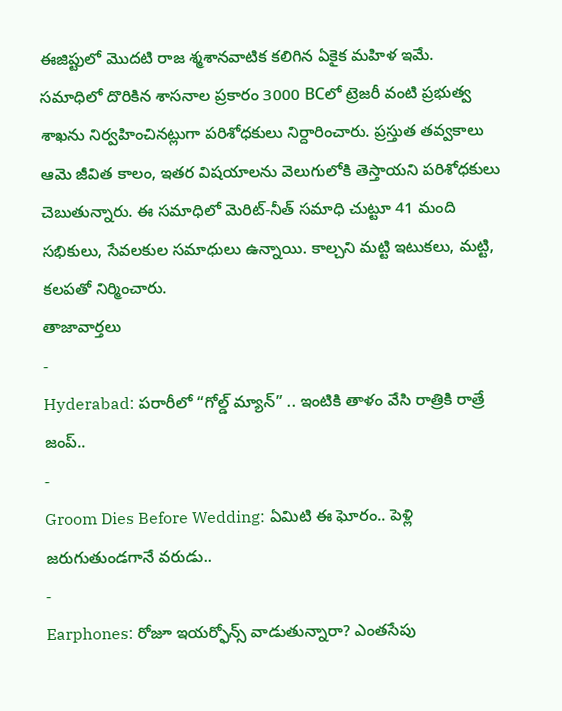ఈజిప్టులో మొదటి రాజ శ్మశానవాటిక కలిగిన ఏకైక మహిళ ఇమే.
సమాధిలో దొరికిన శాసనాల ప్రకారం 3000 BCలో ట్రెజరీ వంటి ప్రభుత్వ శాఖను నిర్వహించినట్లుగా పరిశోధకులు నిర్దారించారు. ప్రస్తుత తవ్వకాలు ఆమె జీవిత కాలం, ఇతర విషయాలను వెలుగులోకి తెస్తాయని పరిశోధకులు చెబుతున్నారు. ఈ సమాధిలో మెరిట్-నీత్ సమాధి చుట్టూ 41 మంది సభికులు, సేవలకుల సమాధులు ఉన్నాయి. కాల్చని మట్టి ఇటుకలు, మట్టి, కలపతో నిర్మించారు.
తాజావార్తలు
-
Hyderabad: పరారీలో “గోల్డ్ మ్యాన్” .. ఇంటికి తాళం వేసి రాత్రికి రాత్రే జంప్..
-
Groom Dies Before Wedding: ఏమిటి ఈ ఘోరం.. పెళ్లి జరుగుతుండగానే వరుడు..
-
Earphones: రోజూ ఇయర్ఫోన్స్ వాడుతున్నారా? ఎంతసేపు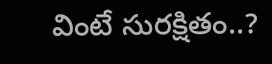వింటే సురక్షితం..?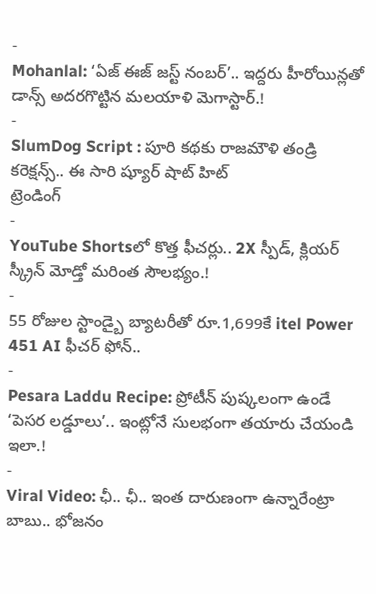-
Mohanlal: ‘ఏజ్ ఈజ్ జస్ట్ నంబర్’.. ఇద్దరు హీరోయిన్లతో డాన్స్ అదరగొట్టిన మలయాళి మెగాస్టార్.!
-
SlumDog Script : పూరి కథకు రాజమౌళి తండ్రి కరెక్షన్స్.. ఈ సారి ష్యూర్ షాట్ హిట్
ట్రెండింగ్
-
YouTube Shortsలో కొత్త ఫీచర్లు.. 2X స్పీడ్, క్లియర్ స్క్రీన్ మోడ్తో మరింత సౌలభ్యం.!
-
55 రోజుల స్టాండ్బై బ్యాటరీతో రూ.1,699కే itel Power 451 AI ఫీచర్ ఫోన్..
-
Pesara Laddu Recipe: ప్రోటీన్ పుష్కలంగా ఉండే ‘పెసర లడ్డూలు’.. ఇంట్లోనే సులభంగా తయారు చేయండి ఇలా.!
-
Viral Video: ఛీ.. ఛీ.. ఇంత దారుణంగా ఉన్నారేంట్రా బాబు.. భోజనం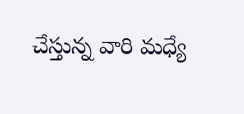చేస్తున్న వారి మధ్యే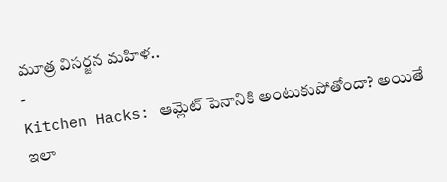మూత్ర విసర్జన మహిళ..
-
Kitchen Hacks: ఆమ్లెట్ పెనానికి అంటుకుపోతోందా? అయితే ఇలా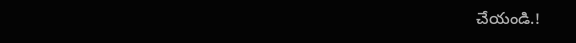చేయండి.!